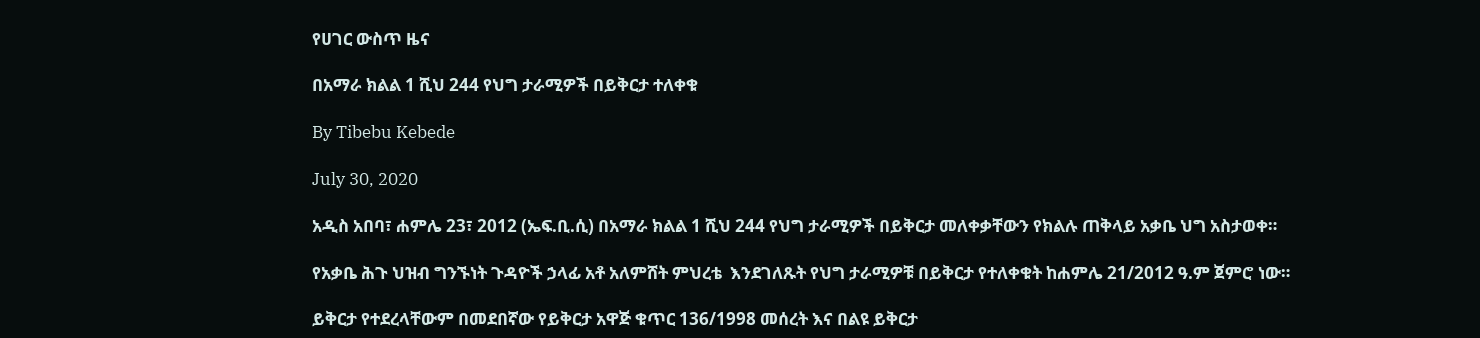የሀገር ውስጥ ዜና

በአማራ ክልል 1 ሺህ 244 የህግ ታራሚዎች በይቅርታ ተለቀቁ

By Tibebu Kebede

July 30, 2020

አዲስ አበባ፣ ሐምሌ 23፣ 2012 (ኤፍ.ቢ.ሲ) በአማራ ክልል 1 ሺህ 244 የህግ ታራሚዎች በይቅርታ መለቀቃቸውን የክልሉ ጠቅላይ አቃቤ ህግ አስታወቀ።

የአቃቤ ሕጉ ህዝብ ግንኙነት ጉዳዮች ኃላፊ አቶ አለምሸት ምህረቴ  እንደገለጹት የህግ ታራሚዎቹ በይቅርታ የተለቀቁት ከሐምሌ 21/2012 ዓ.ም ጀምሮ ነው።

ይቅርታ የተደረላቸውም በመደበኛው የይቅርታ አዋጅ ቁጥር 136/1998 መሰረት እና በልዩ ይቅርታ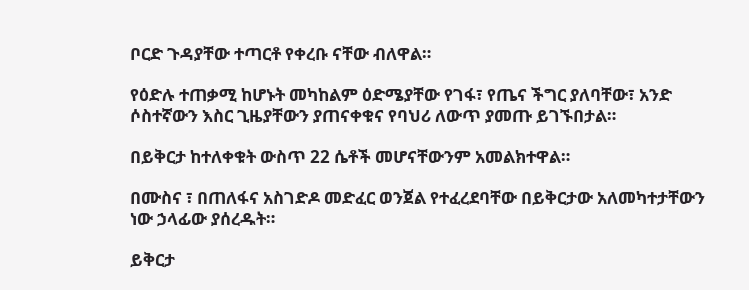ቦርድ ጉዳያቸው ተጣርቶ የቀረቡ ናቸው ብለዋል።

የዕድሉ ተጠቃሚ ከሆኑት መካከልም ዕድሜያቸው የገፋ፣ የጤና ችግር ያለባቸው፣ አንድ ሶስተኛውን እስር ጊዜያቸውን ያጠናቀቁና የባህሪ ለውጥ ያመጡ ይገኙበታል።

በይቅርታ ከተለቀቁት ውስጥ 22 ሴቶች መሆናቸውንም አመልክተዋል።

በሙስና ፣ በጠለፋና አስገድዶ መድፈር ወንጀል የተፈረደባቸው በይቅርታው አለመካተታቸውን ነው ኃላፊው ያሰረዱት።

ይቅርታ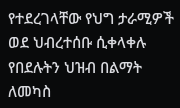የተደረገላቸው የህግ ታራሚዎች ወደ ህብረተሰቡ ሲቀላቀሉ የበደሉትን ህዝብ በልማት ለመካስ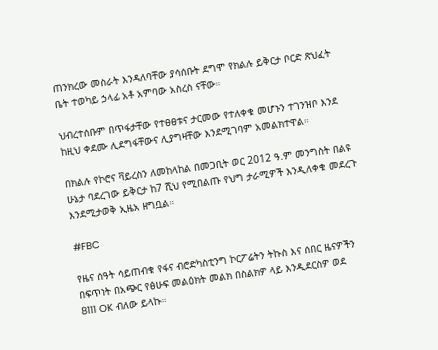ጠንክረው መስራት እንዳለባቸው ያሳሰቡት ደግሞ የክልሉ ይቅርታ ቦርድ ጽህፈት ቤት ተወካይ ኃላፊ አቶ አምባው አስረስ ናቸው።

ህብረተሰቡም በጥፋታቸው የተፀፀቱና ታርመው የተለቀቁ መሆኑን ተገንዝቦ እንደ ከዚህ ቀደሙ ሊደግፋቸውና ሊያግዛቸው እንደሚገባም አመልክተዋል።

በክልሉ የኮሮና ቫይረስን ለመከላከል በመጋቢት ወር 2012 ዓ.ም መንግስት በልዩ ሁኔታ ባደረገው ይቅርታ ከ7 ሺህ የሚበልጡ የህግ ታራሚዎች እንዲለቀቁ መደረጉ እንደሚታወቅ ኢዜአ ዘግቧል።

#FBC

የዜና ሰዓት ሳይጠብቁ የፋና ብሮድካስቲንግ ኮርፖሬትን ትኩስ እና ሰበር ዜናዎችን በፍጥነት በአጭር የፅሁፍ መልዕክት መልክ በስልክዎ ላይ እንዲደርስዎ ወደ 8111 OK ብለው ይላኩ።